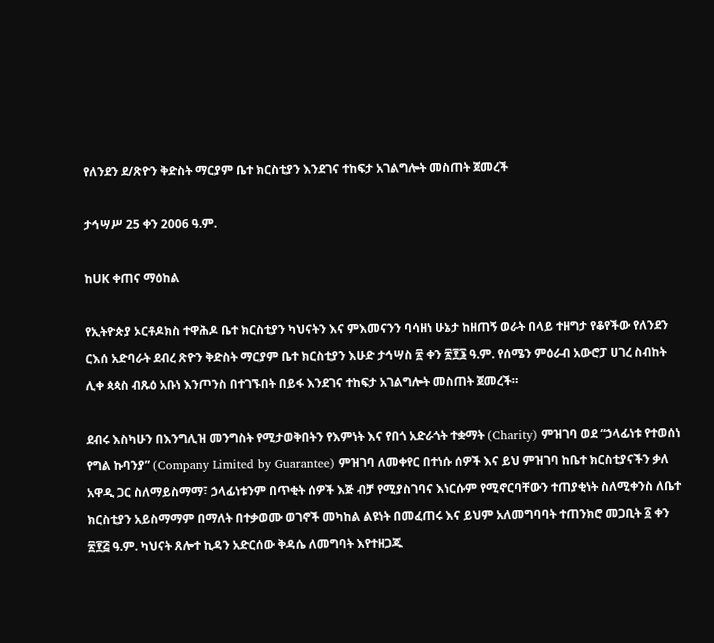የለንደን ደ/ጽዮን ቅድስት ማርያም ቤተ ክርስቲያን እንደገና ተከፍታ አገልግሎት መስጠት ጀመረች

ታኅሣሥ 25 ቀን 2006 ዓ.ም.

ከUK ቀጠና ማዕከል

የኢትዮጵያ ኦርቶዶክስ ተዋሕዶ ቤተ ክርስቲያን ካህናትን እና ምእመናንን ባሳዘነ ሁኔታ ከዘጠኝ ወራት በላይ ተዘግታ የቆየችው የለንደን ርእሰ አድባራት ደብረ ጽዮን ቅድስት ማርያም ቤተ ክርስቲያን እሁድ ታኅሣስ ፳ ቀን ፳፻፮ ዓ.ም. የሰሜን ምዕራብ አውሮፓ ሀገረ ስብከት ሊቀ ጳጳስ ብጹዕ አቡነ እንጦንስ በተገኙበት በይፋ እንደገና ተከፍታ አገልግሎት መስጠት ጀመረች።

ደብሩ እስካሁን በእንግሊዝ መንግስት የሚታወቅበትን የእምነት እና የበጎ አድራጎት ተቋማት (Charity) ምዝገባ ወደ “ኃላፊነቱ የተወሰነ የግል ኩባንያ” (Company Limited by Guarantee) ምዝገባ ለመቀየር በተነሱ ሰዎች እና ይህ ምዝገባ ከቤተ ክርስቲያናችን ቃለ አዋዲ ጋር ስለማይስማማ፣ ኃላፊነቱንም በጥቂት ሰዎች እጅ ብቻ የሚያስገባና እነርሱም የሚኖርባቸውን ተጠያቂነት ስለሚቀንስ ለቤተ ክርስቲያን አይስማማም በማለት በተቃወሙ ወገኖች መካከል ልዩነት በመፈጠሩ እና ይህም አለመግባባት ተጠንክሮ መጋቢት ፩ ቀን ፳፻፭ ዓ.ም. ካህናት ጸሎተ ኪዳን አድርሰው ቅዳሴ ለመግባት እየተዘጋጁ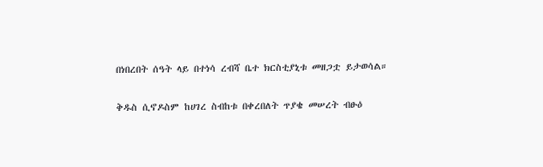በነበረበት ሰዓት ላይ በተነሳ ረብሻ ቤተ ክርስቲያኒቱ መዘጋቷ ይታወሳል።

ቅዱስ ሲኖዶስም ከሀገረ ስብከቱ በቀረበለት ጥያቄ መሠረት ብፁዕ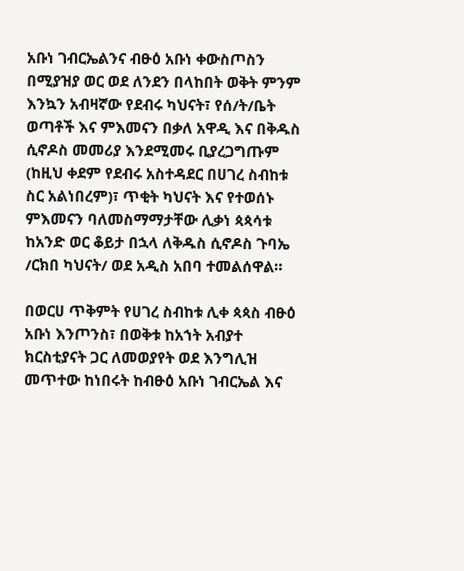አቡነ ገብርኤልንና ብፁዕ አቡነ ቀውስጦስን በሚያዝያ ወር ወደ ለንደን በላከበት ወቅት ምንም እንኳን አብዛኛው የደብሩ ካህናት፣ የሰ/ት/ቤት ወጣቶች እና ምእመናን በቃለ አዋዲ እና በቅዱስ ሲኖዶስ መመሪያ እንደሚመሩ ቢያረጋግጡም (ከዚህ ቀደም የደብሩ አስተዳደር በሀገረ ስብከቱ ስር አልነበረም)፣ ጥቂት ካህናት እና የተወሰኑ ምእመናን ባለመስማማታቸው ሊቃነ ጳጳሳቱ ከአንድ ወር ቆይታ በኋላ ለቅዱስ ሲኖዶስ ጉባኤ /ርክበ ካህናት/ ወደ አዲስ አበባ ተመልሰዋል።

በወርሀ ጥቅምት የሀገረ ስብከቱ ሊቀ ጳጳስ ብፁዕ አቡነ እንጦንስ፣ በወቅቱ ከአኀት አብያተ ክርስቲያናት ጋር ለመወያየት ወደ እንግሊዝ መጥተው ከነበሩት ከብፁዕ አቡነ ገብርኤል እና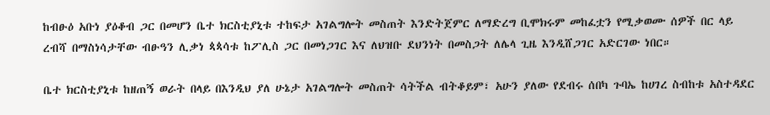ከብፁዕ አቡነ ያዕቆብ ጋር በመሆን ቤተ ክርስቲያኒቱ ተከፍታ አገልግሎት መስጠት እንድትጀምር ለማድረግ ቢሞክሩም መከፈቷን የሚቃወሙ ሰዎች በር ላይ ረብሻ በማስነሳታቸው ብፁዓን ሊቃነ ጳጳሳቱ ከፖሊስ ጋር በመነጋገር እና ለህዝቡ ደህንነት በመስጋት ለሌላ ጊዜ እንዲሸጋገር አድርገው ነበር።

ቤተ ክርስቲያኒቱ ከዘጠኝ ወራት በላይ በእንዲህ ያለ ሁኔታ አገልግሎት መስጠት ሳትችል ብትቆይም፣ አሁን ያለው የደብሩ ሰበካ ጉባኤ ከሀገረ ስብከቱ አስተዳደር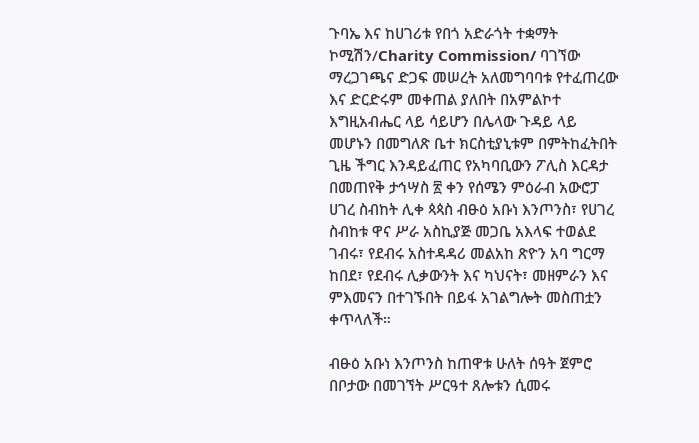ጉባኤ እና ከሀገሪቱ የበጎ አድራጎት ተቋማት ኮሚሽን/Charity Commission/ ባገኘው ማረጋገጫና ድጋፍ መሠረት አለመግባባቱ የተፈጠረው እና ድርድሩም መቀጠል ያለበት በአምልኮተ እግዚአብሔር ላይ ሳይሆን በሌላው ጉዳይ ላይ መሆኑን በመግለጽ ቤተ ክርስቲያኒቱም በምትከፈትበት ጊዜ ችግር እንዳይፈጠር የአካባቢውን ፖሊስ እርዳታ በመጠየቅ ታኅሣስ ፳ ቀን የሰሜን ምዕራብ አውሮፓ ሀገረ ስብከት ሊቀ ጳጳስ ብፁዕ አቡነ እንጦንስ፣ የሀገረ ስብከቱ ዋና ሥራ አስኪያጅ መጋቤ አእላፍ ተወልደ ገብሩ፣ የደብሩ አስተዳዳሪ መልአከ ጽዮን አባ ግርማ ከበደ፣ የደብሩ ሊቃውንት እና ካህናት፣ መዘምራን እና ምእመናን በተገኙበት በይፋ አገልግሎት መስጠቷን ቀጥላለች።

ብፁዕ አቡነ እንጦንስ ከጠዋቱ ሁለት ሰዓት ጀምሮ በቦታው በመገኘት ሥርዓተ ጸሎቱን ሲመሩ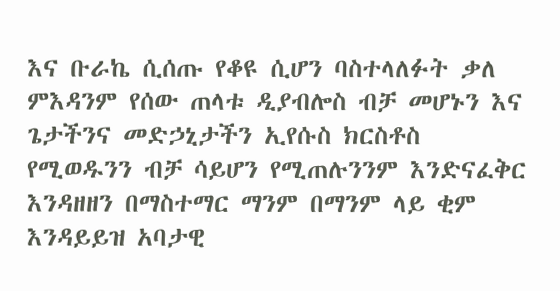እና ቡራኬ ሲሰጡ የቆዩ ሲሆን ባስተላለፉት ቃለ ምእዳንም የሰው ጠላቱ ዲያብሎስ ብቻ መሆኑን እና ጌታችንና መድኃኒታችን ኢየሱስ ክርስቶስ የሚወዱንን ብቻ ሳይሆን የሚጠሉንንም እንድናፈቅር እንዳዘዘን በማስተማር ማንም በማንም ላይ ቂም እንዳይይዝ አባታዊ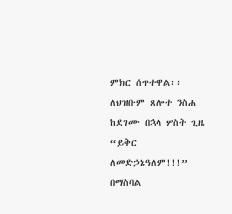ምክር ሰጥተዋል፡፡ ለህዝቡም ጸሎተ ንስሐ ከደገሙ በኋላ ሦስት ጊዜ “ይቅር ለመድኃኔዓለም!!!” በማስባል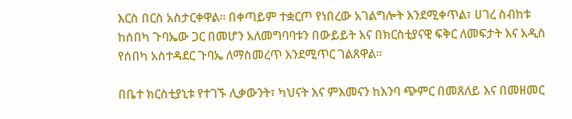እርስ በርስ አስታርቀዋል። በቀጣይም ተቋርጦ የነበረው አገልግሎት እንደሚቀጥል፣ ሀገረ ስብከቱ ከሰበካ ጉባኤው ጋር በመሆን አለመግባባቱን በውይይት እና በክርስቲያናዊ ፍቅር ለመፍታት እና አዲስ የሰበካ አስተዳደር ጉባኤ ለማስመረጥ እንደሚጥር ገልጸዋል።

በቤተ ክርስቲያኒቱ የተገኙ ሊቃውንት፣ ካህናት እና ምእመናን ከእንባ ጭምር በመጸለይ እና በመዘመር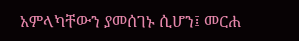አምላካቸውን ያመሰገኑ ሲሆን፤ መርሐ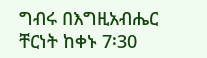ግብሩ በእግዚአብሔር ቸርነት ከቀኑ 7፡30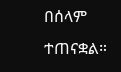በሰላም ተጠናቋል።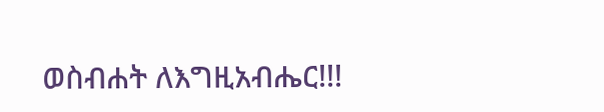ወስብሐት ለእግዚአብሔር!!!